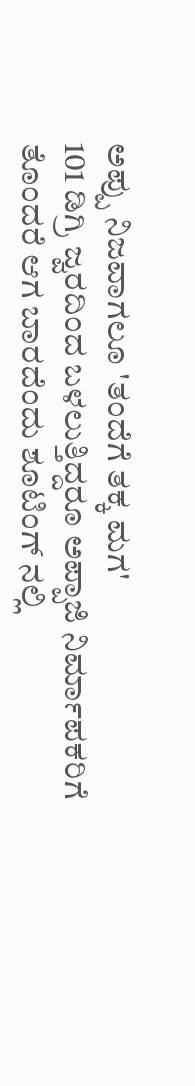ಅಪ್ಪು ನಿಜವಾಗಲೂ 'ತಂದೆಗೆ ತಕ್ಕ ಮಗ'
101 ಡಿಗ್ರಿ ಜ್ವರದಿಂದ ಬಳಲುತ್ತಿದ್ದರೂ ಅಪ್ಪಾಜಿ ನಿರ್ಮಾಪಕರಿಗೆ ತೊಂದರೆ ಆಗ ಬಾರದೆಂದು ಶೂಟಿಂಗ್ ನಲ್ಲಿ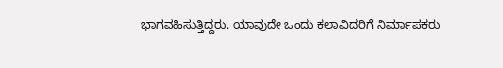ಭಾಗವಹಿಸುತ್ತಿದ್ದರು. ಯಾವುದೇ ಒಂದು ಕಲಾವಿದರಿಗೆ ನಿರ್ಮಾಪಕರು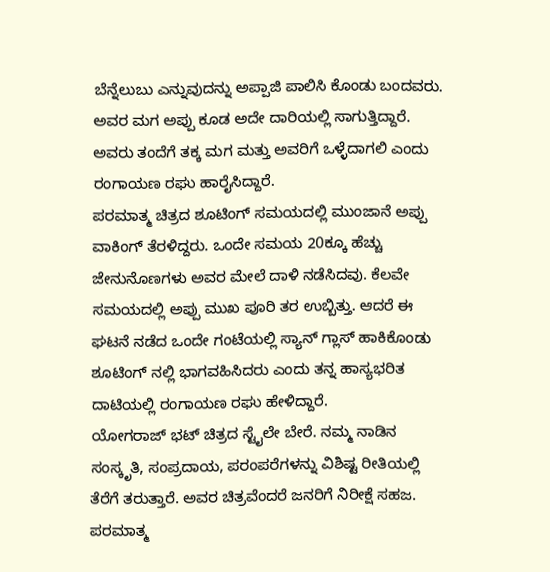ಬೆನ್ನೆಲುಬು ಎನ್ನುವುದನ್ನು ಅಪ್ಪಾಜಿ ಪಾಲಿಸಿ ಕೊಂಡು ಬಂದವರು. ಅವರ ಮಗ ಅಪ್ಪು ಕೂಡ ಅದೇ ದಾರಿಯಲ್ಲಿ ಸಾಗುತ್ತಿದ್ದಾರೆ. ಅವರು ತಂದೆಗೆ ತಕ್ಕ ಮಗ ಮತ್ತು ಅವರಿಗೆ ಒಳ್ಳೆದಾಗಲಿ ಎಂದು ರಂಗಾಯಣ ರಘು ಹಾರೈಸಿದ್ದಾರೆ.
ಪರಮಾತ್ಮ ಚಿತ್ರದ ಶೂಟಿಂಗ್ ಸಮಯದಲ್ಲಿ ಮುಂಜಾನೆ ಅಪ್ಪು ವಾಕಿಂಗ್ ತೆರಳಿದ್ದರು. ಒಂದೇ ಸಮಯ 20ಕ್ಕೂ ಹೆಚ್ಚು ಜೇನುನೊಣಗಳು ಅವರ ಮೇಲೆ ದಾಳಿ ನಡೆಸಿದವು. ಕೆಲವೇ ಸಮಯದಲ್ಲಿ ಅಪ್ಪು ಮುಖ ಪೂರಿ ತರ ಉಬ್ಬಿತ್ತು. ಆದರೆ ಈ ಘಟನೆ ನಡೆದ ಒಂದೇ ಗಂಟೆಯಲ್ಲಿ ಸ್ಯಾನ್ ಗ್ಲಾಸ್ ಹಾಕಿಕೊಂಡು ಶೂಟಿಂಗ್ ನಲ್ಲಿ ಭಾಗವಹಿಸಿದರು ಎಂದು ತನ್ನ ಹಾಸ್ಯಭರಿತ ದಾಟಿಯಲ್ಲಿ ರಂಗಾಯಣ ರಘು ಹೇಳಿದ್ದಾರೆ.
ಯೋಗರಾಜ್ ಭಟ್ ಚಿತ್ರದ ಸ್ಟೈಲೇ ಬೇರೆ. ನಮ್ಮ ನಾಡಿನ ಸಂಸ್ಕೃತಿ, ಸಂಪ್ರದಾಯ, ಪರಂಪರೆಗಳನ್ನು ವಿಶಿಷ್ಟ ರೀತಿಯಲ್ಲಿ ತೆರೆಗೆ ತರುತ್ತಾರೆ. ಅವರ ಚಿತ್ರವೆಂದರೆ ಜನರಿಗೆ ನಿರೀಕ್ಷೆ ಸಹಜ. ಪರಮಾತ್ಮ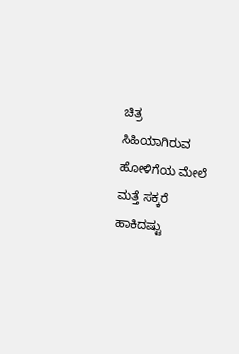ಚಿತ್ರ ಸಿಹಿಯಾಗಿರುವ ಹೋಳಿಗೆಯ ಮೇಲೆ ಮತ್ತೆ ಸಕ್ಕರೆ ಹಾಕಿದಷ್ಟು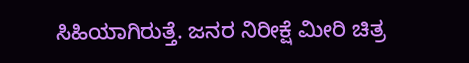ಸಿಹಿಯಾಗಿರುತ್ತೆ. ಜನರ ನಿರೀಕ್ಷೆ ಮೀರಿ ಚಿತ್ರ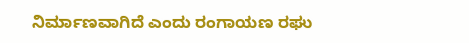ನಿರ್ಮಾಣವಾಗಿದೆ ಎಂದು ರಂಗಾಯಣ ರಘು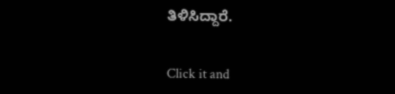ತಿಳಿಸಿದ್ದಾರೆ.


Click it and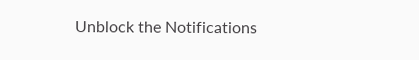Unblock the Notifications